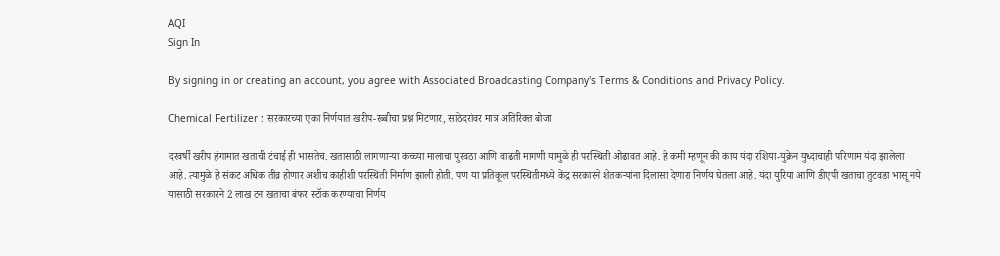AQI
Sign In

By signing in or creating an account, you agree with Associated Broadcasting Company's Terms & Conditions and Privacy Policy.

Chemical Fertilizer : सरकारच्या एका निर्णयात खरीप-रब्बीचा प्रश्न मिटणार, साठेदरांवर मात्र अतिरिक्त बोजा

दरवर्षी खरीप हंगामात खताची टंचाई ही भासतेच. खतासाठी लागणाऱ्या कच्च्या मालाचा पुरवठा आणि वाढती मागणी यामुळे ही परस्थिती ओढावत आहे. हे कमी म्हणून की काय यंदा रशिया-युक्रेन युध्दाचाही परिणाम यंदा झालेला आहे. त्यामुळे हे संकट अधिक तीव्र होणार अशीच काहीशी परस्थिती निर्माण झाली होती. पण या प्रतिकूल परस्थितीमध्ये केंद्र सरकारने शेतकऱ्यांना दिलासा देणारा निर्णय घेतला आहे. यंदा युरिया आणि डीएपी खताचा तुटवडा भासू नये यासाठी सरकारने 2 लाख टन खताचा बंफर स्टॉक करण्याचा निर्णय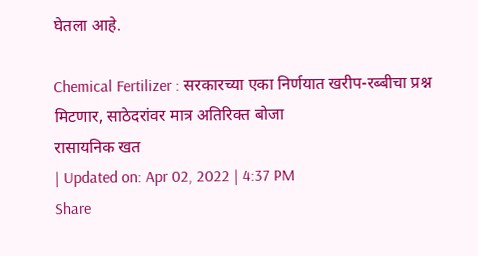घेतला आहे.

Chemical Fertilizer : सरकारच्या एका निर्णयात खरीप-रब्बीचा प्रश्न मिटणार, साठेदरांवर मात्र अतिरिक्त बोजा
रासायनिक खत
| Updated on: Apr 02, 2022 | 4:37 PM
Share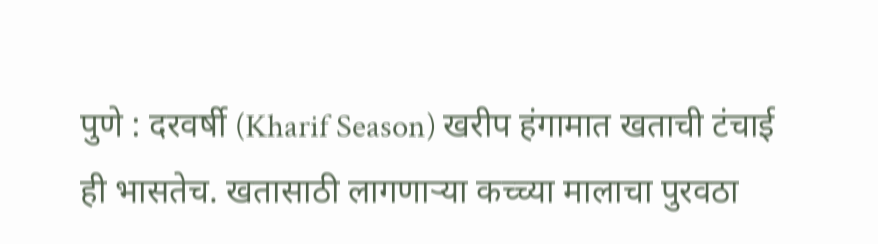पुणे : दरवर्षी (Kharif Season) खरीप हंगामात खताची टंचाई ही भासतेच. खतासाठी लागणाऱ्या कच्च्या मालाचा पुरवठा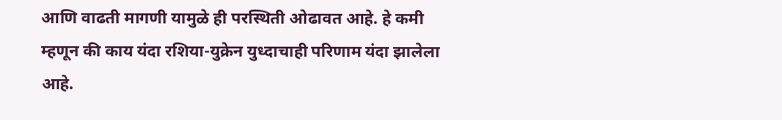आणि वाढती मागणी यामुळे ही परस्थिती ओढावत आहे. हे कमी म्हणून की काय यंदा रशिया-युक्रेन युध्दाचाही परिणाम यंदा झालेला आहे.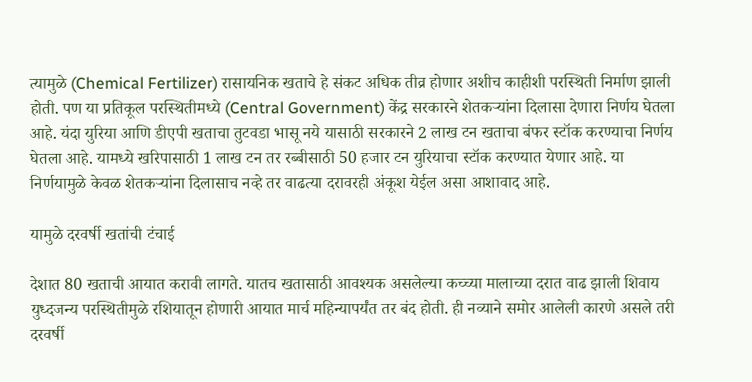त्यामुळे (Chemical Fertilizer) रासायनिक खताचे हे संकट अधिक तीव्र होणार अशीच काहीशी परस्थिती निर्माण झाली होती. पण या प्रतिकूल परस्थितीमध्ये (Central Government) केंद्र सरकारने शेतकऱ्यांना दिलासा देणारा निर्णय घेतला आहे. यंदा युरिया आणि डीएपी खताचा तुटवडा भासू नये यासाठी सरकारने 2 लाख टन खताचा बंफर स्टॉक करण्याचा निर्णय घेतला आहे. यामध्ये खरिपासाठी 1 लाख टन तर रब्बीसाठी 50 हजार टन युरियाचा स्टॉक करण्यात येणार आहे. या निर्णयामुळे केवळ शेतकऱ्यांना दिलासाच नव्हे तर वाढत्या दरावरही अंकूश येईल असा आशावाद आहे.

यामुळे दरवर्षी खतांची टंचाई

देशात 80 खताची आयात करावी लागते. यातच खतासाठी आवश्यक असलेल्या कच्च्या मालाच्या दरात वाढ झाली शिवाय युध्दजन्य परस्थितीमुळे रशियातून होणारी आयात मार्च महिन्यापर्यंत तर बंद होती. ही नव्याने समोर आलेली कारणे असले तरी दरवर्षी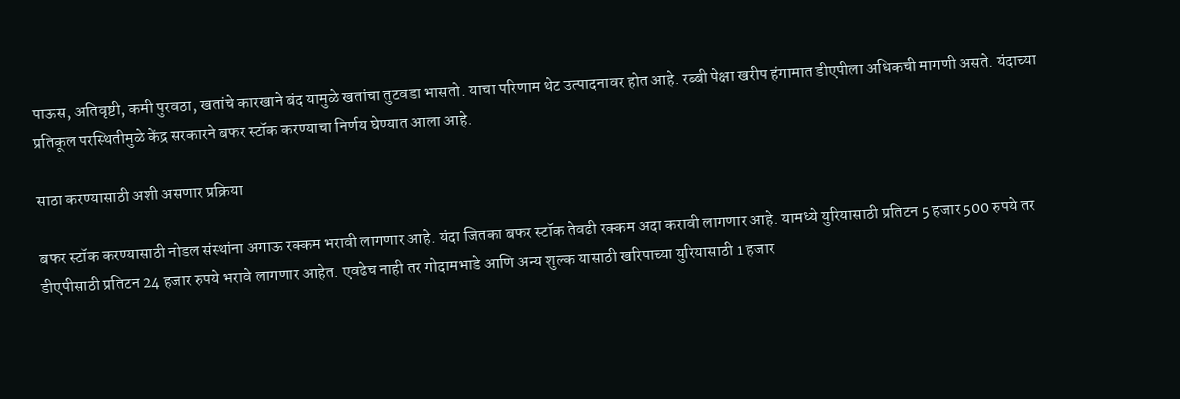पाऊस, अतिवृष्टी, कमी पुरवठा, खतांचे कारखाने बंद यामुळे खतांचा तुटवडा भासतो. याचा परिणाम थेट उत्पादनावर होत आहे. रब्बी पेक्षा खरीप हंगामात डीएपीला अधिकची मागणी असते. यंदाच्या प्रतिकूल परस्थितीमुळे केंद्र सरकारने बफर स्टॉक करण्याचा निर्णय घेण्यात आला आहे.

साठा करण्यासाठी अशी असणार प्रक्रिया

बफर स्टॉक करण्यासाठी नोडल संस्थांना अगाऊ रक्कम भरावी लागणार आहे. यंदा जितका बफर स्टॉक तेवढी रक्कम अदा करावी लागणार आहे. यामध्ये युरियासाठी प्रतिटन 5 हजार 500 रुपये तर डीएपीसाठी प्रतिटन 24 हजार रुपये भरावे लागणार आहेत. एवढेच नाही तर गोदामभाडे आणि अन्य शुल्क यासाठी खरिपाच्या युरियासाठी 1 हजार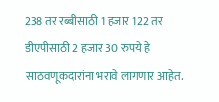238 तर रब्बीसाठी 1 हजार 122 तर डीएपीसाठी 2 हजार 30 रुपये हे साठवणूकदारांना भरावे लागणार आहेत.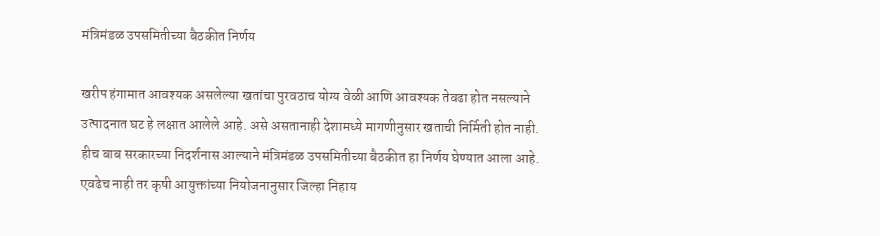मंत्रिमंडळ उपसमितीच्या बैठकीत निर्णय

खरीप हंगामात आवश्यक असलेल्या खतांचा पुरवठाच योग्य वेळी आणि आवश्यक तेवढा होत नसल्याने उत्पादनात घट हे लक्षात आलेले आहे. असे असतानाही देशामध्ये मागणीनुसार खताची निर्मिती होत नाही. हीच बाब सरकारच्या निदर्शनास आल्याने मंत्रिमंडळ उपसमितीच्या बैठकीत हा निर्णय घेण्यात आला आहे. एवढेच नाही तर कृषी आयुक्तांच्या नियोजनानुसार जिल्हा निहाय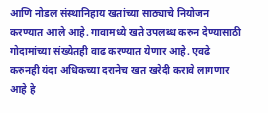आणि नोडल संस्थानिहाय खतांच्या साठ्याचे नियोजन करण्यात आले आहे. गावामध्ये खते उपलब्ध करुन देण्यासाठी गोदामांच्या संख्येतही वाढ करण्यात येणार आहे. एवढे करुनही यंदा अधिकच्या दरानेच खत खरेदी करावे लागणार आहे हे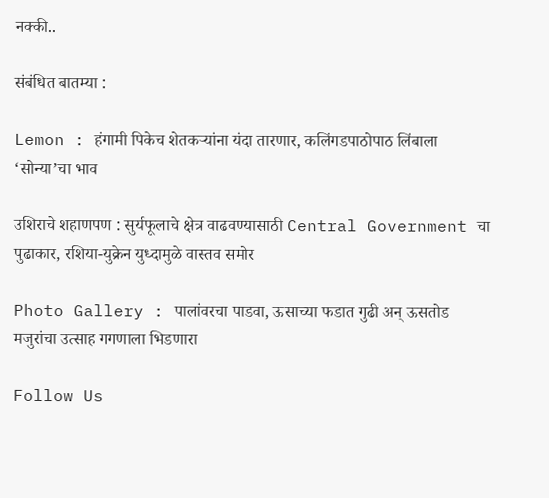नक्की..

संबंधित बातम्या :

Lemon : हंगामी पिकेच शेतकऱ्यांना यंदा तारणार, कलिंगडपाठोपाठ लिंबाला ‘सोन्या’चा भाव

उशिराचे शहाणपण : सुर्यफूलाचे क्षेत्र वाढवण्यासाठी Central Government चा पुढाकार, रशिया-युक्रेन युध्दामुळे वास्तव समोर

Photo Gallery : पालांवरचा पाडवा, ऊसाच्या फडात गुढी अन् ऊसतोड मजुरांचा उत्साह गगणाला भिडणारा

Follow Us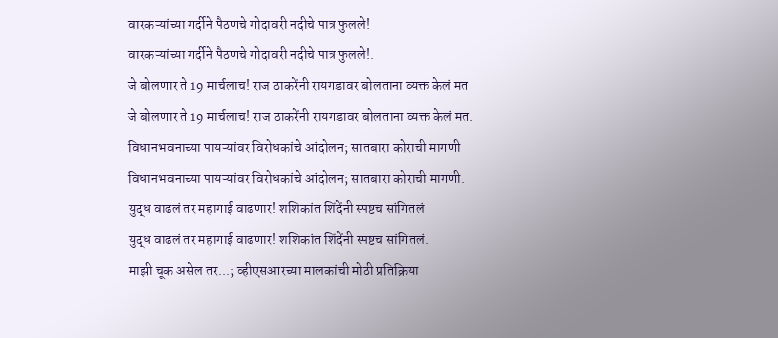वारकऱ्यांच्या गर्दीने पैठणचे गोदावरी नदीचे पात्र फुलले!
वारकऱ्यांच्या गर्दीने पैठणचे गोदावरी नदीचे पात्र फुलले!.
जे बोलणार ते 19 मार्चलाच! राज ठाकरेंनी रायगडावर बोलताना व्यक्त केलं मत
जे बोलणार ते 19 मार्चलाच! राज ठाकरेंनी रायगडावर बोलताना व्यक्त केलं मत.
विधानभवनाच्या पायऱ्यांवर विरोधकांचे आंदोलन; सातबारा कोराची मागणी
विधानभवनाच्या पायऱ्यांवर विरोधकांचे आंदोलन; सातबारा कोराची मागणी.
युद्ध वाढलं तर महागाई वाढणार! शशिकांत शिंदेंनी स्पष्टच सांगितलं
युद्ध वाढलं तर महागाई वाढणार! शशिकांत शिंदेंनी स्पष्टच सांगितलं.
माझी चूक असेल तर...; व्हीएसआरच्या मालकांची मोठी प्रतिक्रिया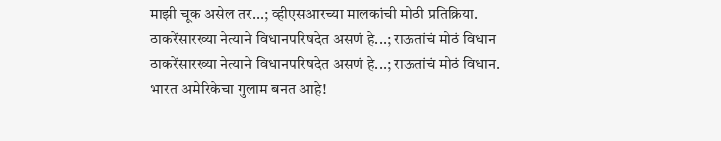माझी चूक असेल तर...; व्हीएसआरच्या मालकांची मोठी प्रतिक्रिया.
ठाकरेंसारख्या नेत्याने विधानपरिषदेत असणं हे...; राऊतांचं मोठं विधान
ठाकरेंसारख्या नेत्याने विधानपरिषदेत असणं हे...; राऊतांचं मोठं विधान.
भारत अमेरिकेचा गुलाम बनत आहे!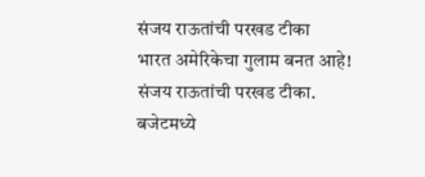संजय राऊतांची परखड टीका
भारत अमेरिकेचा गुलाम बनत आहे! संजय राऊतांची परखड टीका.
बजेटमध्ये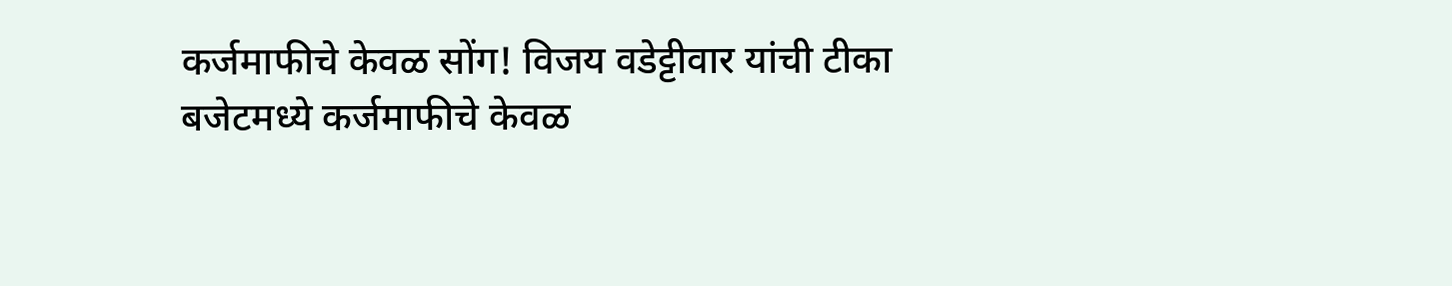कर्जमाफीचे केवळ सोंग! विजय वडेट्टीवार यांची टीका
बजेटमध्ये कर्जमाफीचे केवळ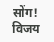सोंग! विजय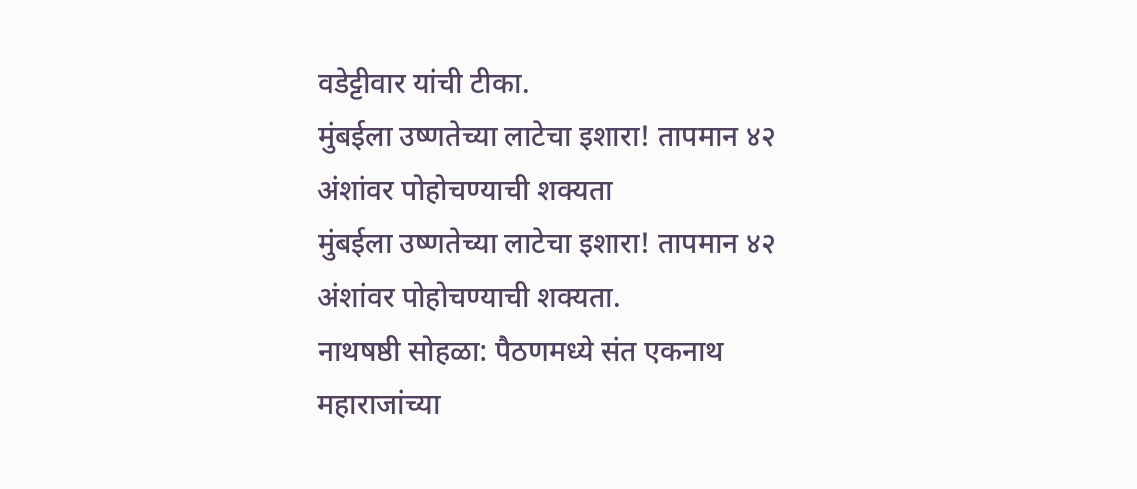वडेट्टीवार यांची टीका.
मुंबईला उष्णतेच्या लाटेचा इशारा! तापमान ४२ अंशांवर पोहोचण्याची शक्यता
मुंबईला उष्णतेच्या लाटेचा इशारा! तापमान ४२ अंशांवर पोहोचण्याची शक्यता.
नाथषष्ठी सोहळा: पैठणमध्ये संत एकनाथ महाराजांच्या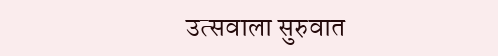उत्सवाला सुरुवात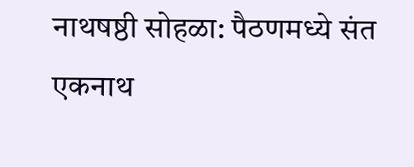नाथषष्ठी सोहळा: पैठणमध्ये संत एकनाथ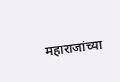महाराजांच्या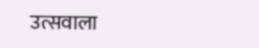उत्सवाला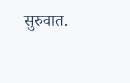सुरुवात.